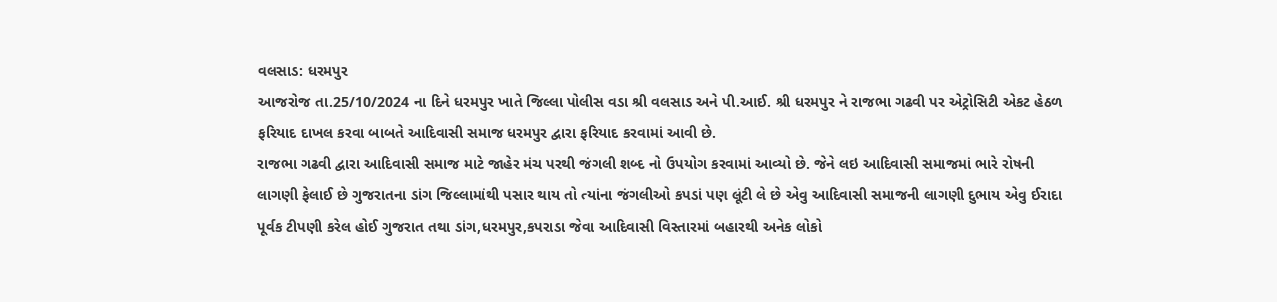વલસાડ: ધરમપુર
આજરોજ તા.25/10/2024 ના દિને ધરમપુર ખાતે જિલ્લા પોલીસ વડા શ્રી વલસાડ અને પી.આઈ. શ્રી ધરમપુર ને રાજભા ગઢવી પર એટ્રોસિટી એકટ હેઠળ ફરિયાદ દાખલ કરવા બાબતે આદિવાસી સમાજ ધરમપુર દ્વારા ફરિયાદ કરવામાં આવી છે.
રાજભા ગઢવી દ્વારા આદિવાસી સમાજ માટે જાહેર મંચ પરથી જંગલી શબ્દ નો ઉપયોગ કરવામાં આવ્યો છે. જેને લઇ આદિવાસી સમાજમાં ભારે રોષની લાગણી ફેલાઈ છે ગુજરાતના ડાંગ જિલ્લામાંથી પસાર થાય તો ત્યાંના જંગલીઓ કપડાં પણ લૂંટી લે છે એવુ આદિવાસી સમાજની લાગણી દુભાય એવુ ઈરાદા પૂર્વક ટીપણી કરેલ હોઈ ગુજરાત તથા ડાંગ,ધરમપુર,કપરાડા જેવા આદિવાસી વિસ્તારમાં બહારથી અનેક લોકો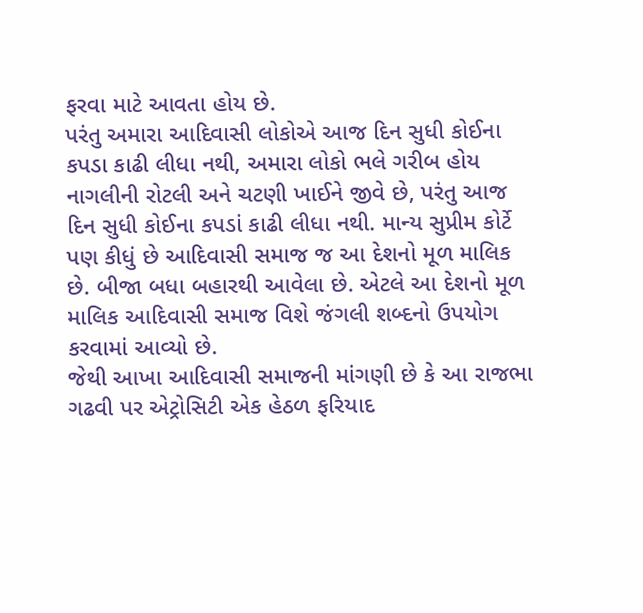ફરવા માટે આવતા હોય છે.
પરંતુ અમારા આદિવાસી લોકોએ આજ દિન સુધી કોઈના કપડા કાઢી લીધા નથી, અમારા લોકો ભલે ગરીબ હોય નાગલીની રોટલી અને ચટણી ખાઈને જીવે છે, પરંતુ આજ દિન સુધી કોઈના કપડાં કાઢી લીધા નથી. માન્ય સુપ્રીમ કોર્ટે પણ કીધું છે આદિવાસી સમાજ જ આ દેશનો મૂળ માલિક છે. બીજા બધા બહારથી આવેલા છે. એટલે આ દેશનો મૂળ માલિક આદિવાસી સમાજ વિશે જંગલી શબ્દનો ઉપયોગ કરવામાં આવ્યો છે.
જેથી આખા આદિવાસી સમાજની માંગણી છે કે આ રાજભા ગઢવી પર એટ્રોસિટી એક હેઠળ ફરિયાદ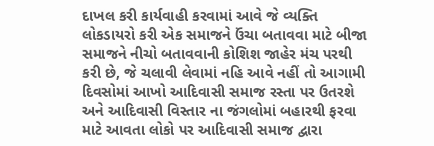દાખલ કરી કાર્યવાહી કરવામાં આવે જે વ્યક્તિ લોકડાયરો કરી એક સમાજને ઉંચા બતાવવા માટે બીજા સમાજને નીચો બતાવવાની કોશિશ જાહેર મંચ પરથી કરી છે, જે ચલાવી લેવામાં નહિ આવે નહીં તો આગામી દિવસોમાં આખો આદિવાસી સમાજ રસ્તા પર ઉતરશે અને આદિવાસી વિસ્તાર ના જંગલોમાં બહારથી ફરવા માટે આવતા લોકો પર આદિવાસી સમાજ દ્વારા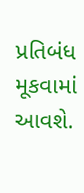પ્રતિબંધ મૂકવામાં આવશે.